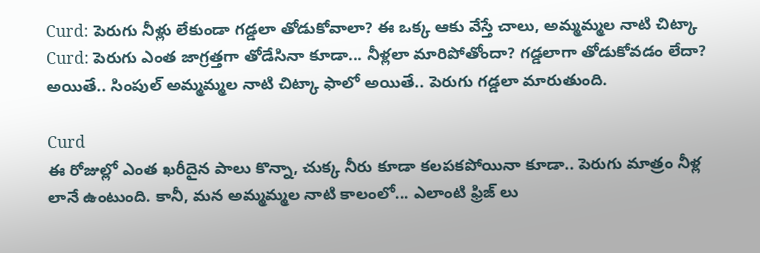Curd: పెరుగు నీళ్లు లేకుండా గడ్డలా తోడుకోవాలా? ఈ ఒక్క ఆకు వేస్తే చాలు, అమ్మమ్మల నాటి చిట్కా
Curd: పెరుగు ఎంత జాగ్రత్తగా తోడేసినా కూడా... నీళ్లలా మారిపోతోందా? గడ్డలాగా తోడుకోవడం లేదా? అయితే.. సింపుల్ అమ్మమ్మల నాటి చిట్కా ఫాలో అయితే.. పెరుగు గడ్డలా మారుతుంది.

Curd
ఈ రోజుల్లో ఎంత ఖరీదైన పాలు కొన్నా, చుక్క నీరు కూడా కలపకపోయినా కూడా.. పెరుగు మాత్రం నీళ్ల లానే ఉంటుంది. కానీ, మన అమ్మమ్మల నాటి కాలంలో... ఎలాంటి ఫ్రిజ్ లు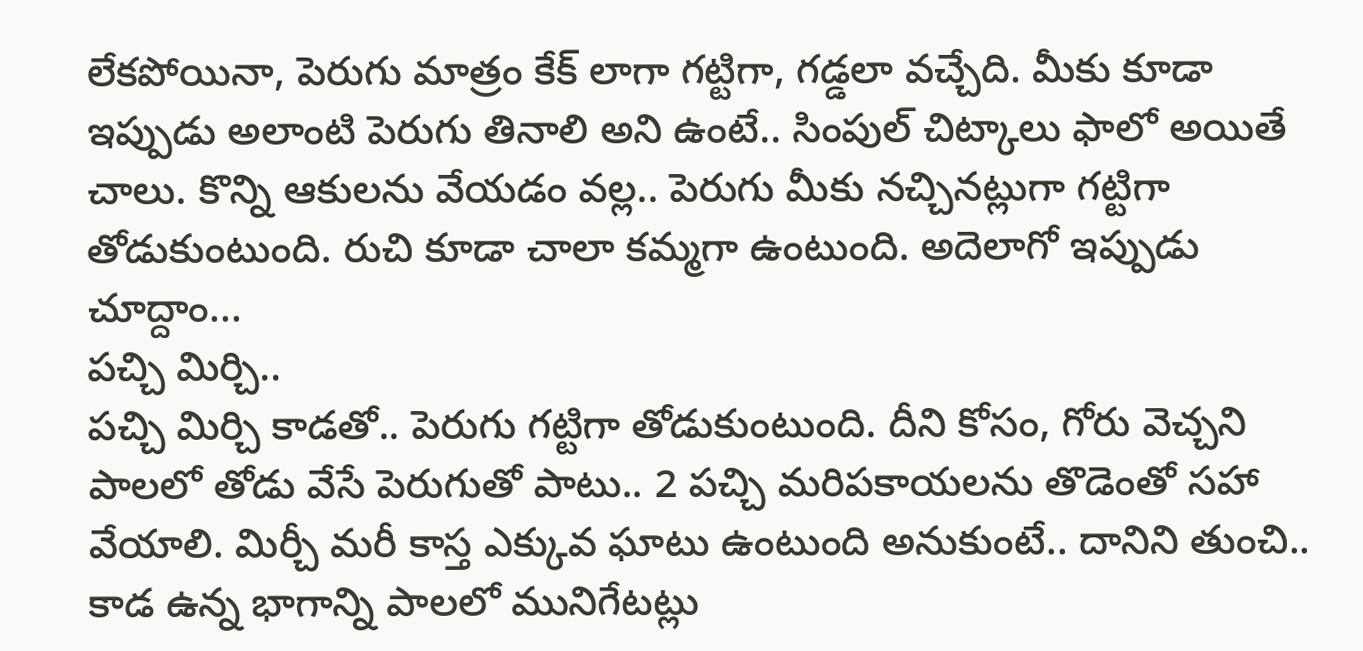లేకపోయినా, పెరుగు మాత్రం కేక్ లాగా గట్టిగా, గడ్డలా వచ్చేది. మీకు కూడా ఇప్పుడు అలాంటి పెరుగు తినాలి అని ఉంటే.. సింపుల్ చిట్కాలు ఫాలో అయితే చాలు. కొన్ని ఆకులను వేయడం వల్ల.. పెరుగు మీకు నచ్చినట్లుగా గట్టిగా తోడుకుంటుంది. రుచి కూడా చాలా కమ్మగా ఉంటుంది. అదెలాగో ఇప్పుడు చూద్దాం...
పచ్చి మిర్చి..
పచ్చి మిర్చి కాడతో.. పెరుగు గట్టిగా తోడుకుంటుంది. దీని కోసం, గోరు వెచ్చని పాలలో తోడు వేసే పెరుగుతో పాటు.. 2 పచ్చి మరిపకాయలను తొడెంతో సహా వేయాలి. మిర్చీ మరీ కాస్త ఎక్కువ ఘాటు ఉంటుంది అనుకుంటే.. దానిని తుంచి.. కాడ ఉన్న భాగాన్ని పాలలో మునిగేటట్లు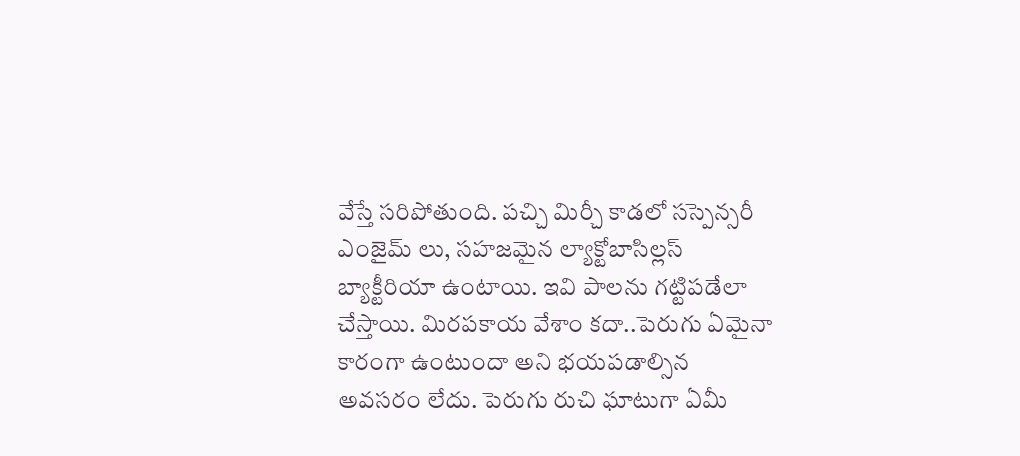వేస్తే సరిపోతుంది. పచ్చి మిర్చీ కాడలో సస్పెన్సరీ ఎంజైమ్ లు, సహజమైన ల్యాక్టోబాసిల్లస్ బ్యాక్టీరియా ఉంటాయి. ఇవి పాలను గట్టిపడేలా చేస్తాయి. మిరపకాయ వేశాం కదా..పెరుగు ఏమైనా కారంగా ఉంటుందా అని భయపడాల్సిన అవసరం లేదు. పెరుగు రుచి ఘాటుగా ఏమీ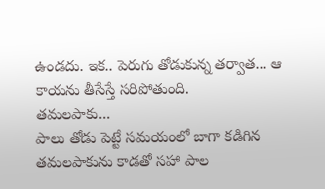ఉండదు. ఇక.. పెరుగు తోడుకున్న తర్వాత... ఆ కాయను తీసేస్తే సరిపోతుంది.
తమలపాకు...
పాలు తోడు పెట్టే సమయంలో బాగా కడిగిన తమలపాకును కాడతో సహా పాల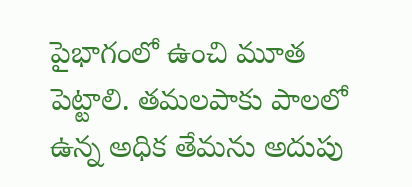పైభాగంలో ఉంచి మూత పెట్టాలి. తమలపాకు పాలలో ఉన్న అధిక తేమను అదుపు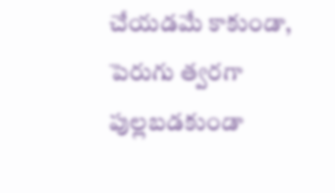చేయడమే కాకుండా, పెరుగు త్వరగా పుల్లబడకుండా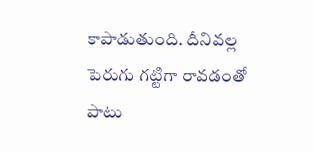కాపాడుతుంది. దీనివల్ల పెరుగు గట్టిగా రావడంతో పాటు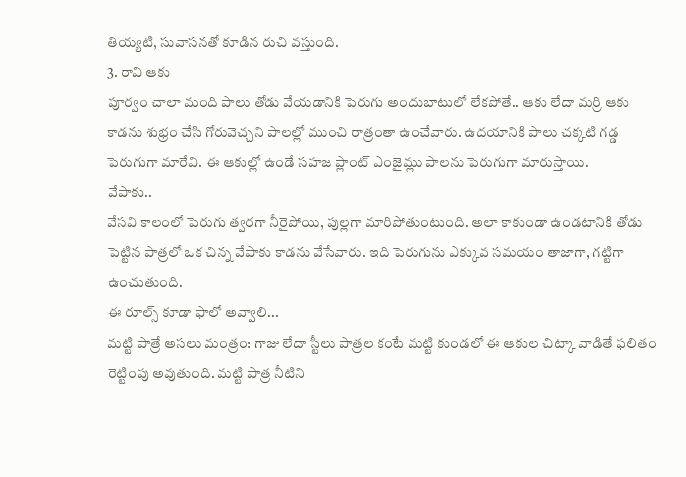తియ్యటి, సువాసనతో కూడిన రుచి వస్తుంది.
3. రావి ఆకు
పూర్వం చాలా మంది పాలు తోడు వేయడానికి పెరుగు అందుబాటులో లేకపోతే.. ఆకు లేదా మర్రి ఆకు కాడను శుభ్రం చేసి గోరువెచ్చని పాలల్లో ముంచి రాత్రంతా ఉంచేవారు. ఉదయానికి పాలు చక్కటి గడ్డ పెరుగుగా మారేవి. ఈ ఆకుల్లో ఉండే సహజ ప్లాంట్ ఎంజైమ్లు పాలను పెరుగుగా మారుస్తాయి.
వేపాకు..
వేసవి కాలంలో పెరుగు త్వరగా నీరైపోయి, పుల్లగా మారిపోతుంటుంది. అలా కాకుండా ఉండటానికి తోడు పెట్టిన పాత్రలో ఒక చిన్న వేపాకు కాడను వేసేవారు. ఇది పెరుగును ఎక్కువ సమయం తాజాగా, గట్టిగా ఉంచుతుంది.
ఈ రూల్స్ కూడా ఫాలో అవ్వాలి...
మట్టి పాత్రే అసలు మంత్రం: గాజు లేదా స్టీలు పాత్రల కంటే మట్టి కుండలో ఈ ఆకుల చిట్కా వాడితే ఫలితం రెట్టింపు అవుతుంది. మట్టి పాత్ర నీటిని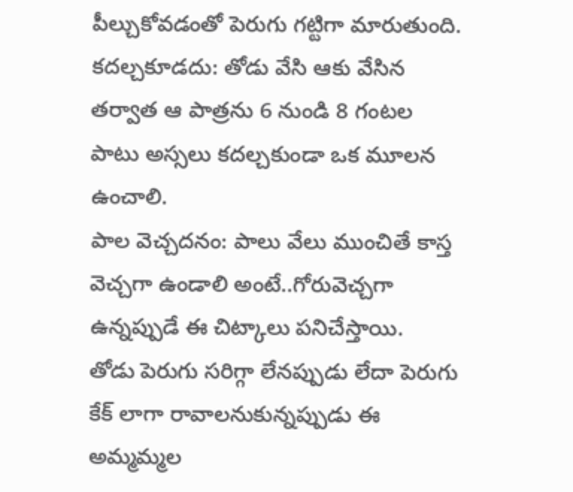పీల్చుకోవడంతో పెరుగు గట్టిగా మారుతుంది.
కదల్చకూడదు: తోడు వేసి ఆకు వేసిన తర్వాత ఆ పాత్రను 6 నుండి 8 గంటల పాటు అస్సలు కదల్చకుండా ఒక మూలన ఉంచాలి.
పాల వెచ్చదనం: పాలు వేలు ముంచితే కాస్త వెచ్చగా ఉండాలి అంటే..గోరువెచ్చగా ఉన్నప్పుడే ఈ చిట్కాలు పనిచేస్తాయి.
తోడు పెరుగు సరిగ్గా లేనప్పుడు లేదా పెరుగు కేక్ లాగా రావాలనుకున్నప్పుడు ఈ అమ్మమ్మల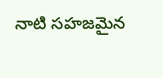నాటి సహజమైన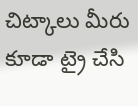చిట్కాలు మీరు కూడా ట్రై చేసి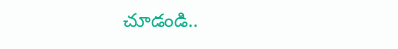చూడండి..